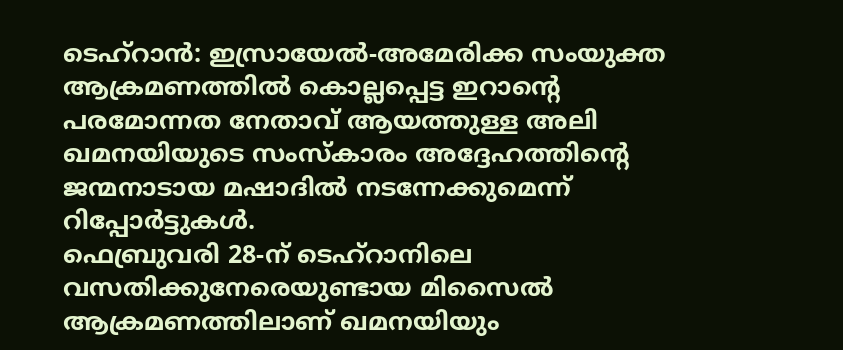ടെഹ്റാൻ: ഇസ്രായേൽ-അമേരിക്ക സംയുക്ത ആക്രമണത്തിൽ കൊല്ലപ്പെട്ട ഇറാന്റെ പരമോന്നത നേതാവ് ആയത്തുള്ള അലി ഖമനയിയുടെ സംസ്കാരം അദ്ദേഹത്തിന്റെ ജന്മനാടായ മഷാദിൽ നടന്നേക്കുമെന്ന് റിപ്പോർട്ടുകൾ.
ഫെബ്രുവരി 28-ന് ടെഹ്റാനിലെ വസതിക്കുനേരെയുണ്ടായ മിസൈൽ ആക്രമണത്തിലാണ് ഖമനയിയും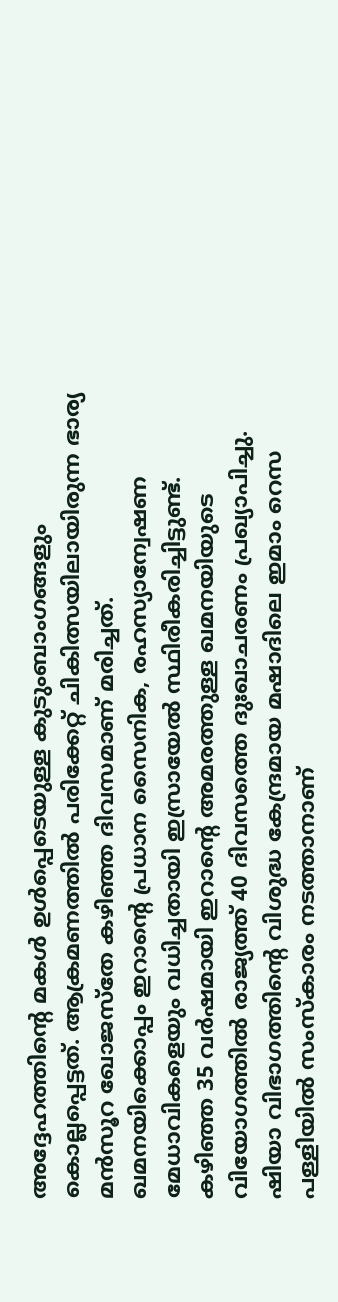അദ്ദേഹത്തിന്റെ മകൾ ഉൾപ്പെടെയുള്ള കുടുംബാംഗങ്ങളും കൊല്ലപ്പെട്ടത്. ആക്രമണത്തിൽ പരിക്കേറ്റ് ചികിത്സയിലായിരുന്ന ഭാര്യ മൻസൂറ ഖോജസ്തേ കഴിഞ്ഞ ദിവസമാണ് മരിച്ചത്.
ഖമനയിക്കൊപ്പം ഇറാന്റെ പ്രധാന സൈനിക, രഹസ്യാന്വേഷണ മേധാവികളെയും വധിച്ചതായി ഇസ്രായേൽ സ്ഥിരീകരിച്ചിട്ടുണ്ട്. കഴിഞ്ഞ 35 വർഷമായി ഇറാന്റെ അമരത്തുള്ള ഖമനയിയുടെ വിയോഗത്തിൽ രാജ്യത്ത് 40 ദിവസത്തെ ദുഃഖാചരണം പ്രഖ്യാപിച്ചു. ഷിയാ വിഭാഗത്തിന്റെ വിശുദ്ധ കേന്ദ്രമായ മഷാദിലെ ഇമാം റെസ പള്ളിയിൽ സംസ്കാരം നടത്താനാണ്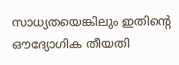സാധ്യതയെങ്കിലും ഇതിന്റെ ഔദ്യോഗിക തീയതി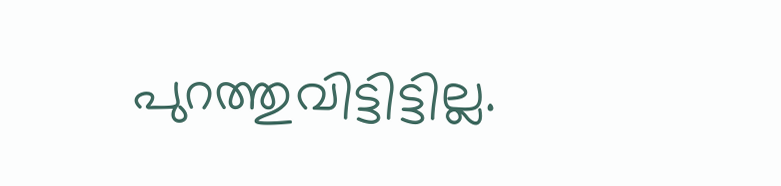പുറത്തുവിട്ടിട്ടില്ല.